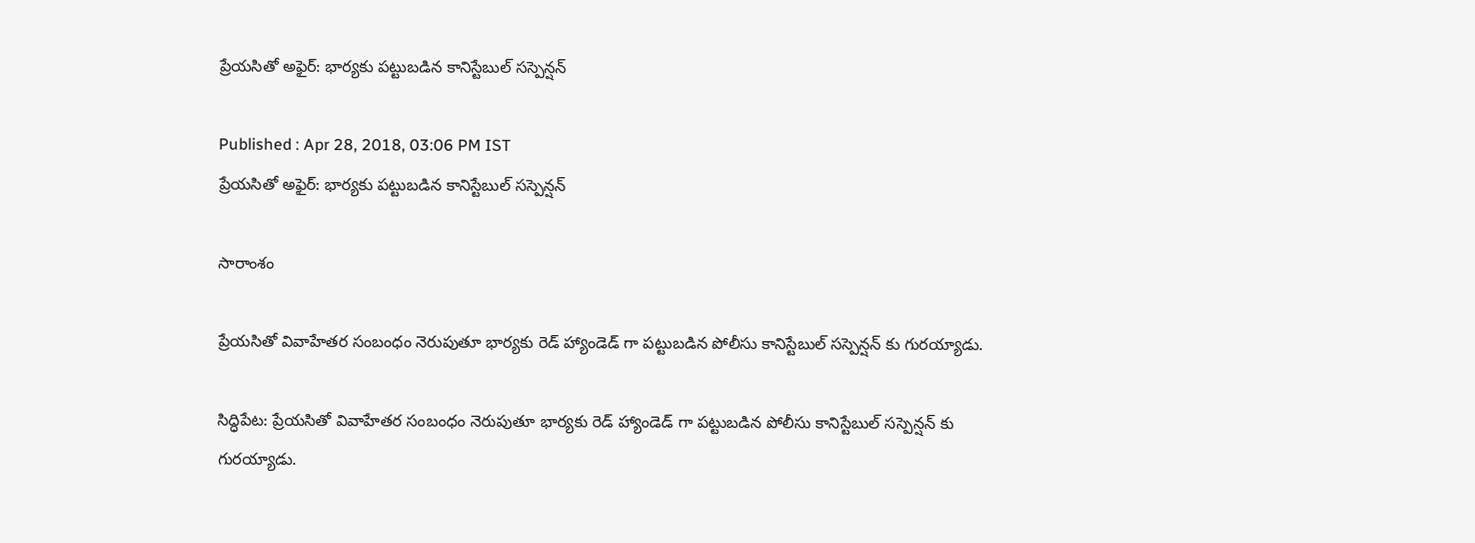ప్రేయసితో అఫైర్: భార్యకు పట్టుబడిన కానిస్టేబుల్ సస్పెన్షన్

Published : Apr 28, 2018, 03:06 PM IST
ప్రేయసితో అఫైర్: భార్యకు పట్టుబడిన కానిస్టేబుల్ సస్పెన్షన్

సారాంశం

ప్రేయసితో వివాహేతర సంబంధం నెరుపుతూ భార్యకు రెడ్ హ్యాండెడ్ గా పట్టుబడిన పోలీసు కానిస్టేబుల్ సస్పెన్షన్ కు గురయ్యాడు.

సిద్ధిపేట: ప్రేయసితో వివాహేతర సంబంధం నెరుపుతూ భార్యకు రెడ్ హ్యాండెడ్ గా పట్టుబడిన పోలీసు కానిస్టేబుల్ సస్పెన్షన్ కు గురయ్యాడు.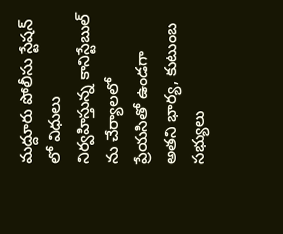మద్దూరు పోలీసు స్టేషన్ లో విధులు నిర్వహిస్తున్న కానిస్టేబుల్ ను చేర్యాలలో ప్రేయసితో ఉండగా అతని భార్య, కుటుంబ సభ్యులు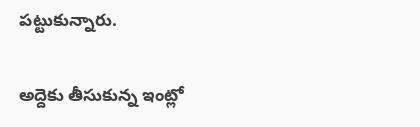పట్టుకున్నారు.

అద్దెకు తీసుకున్న ఇంట్లో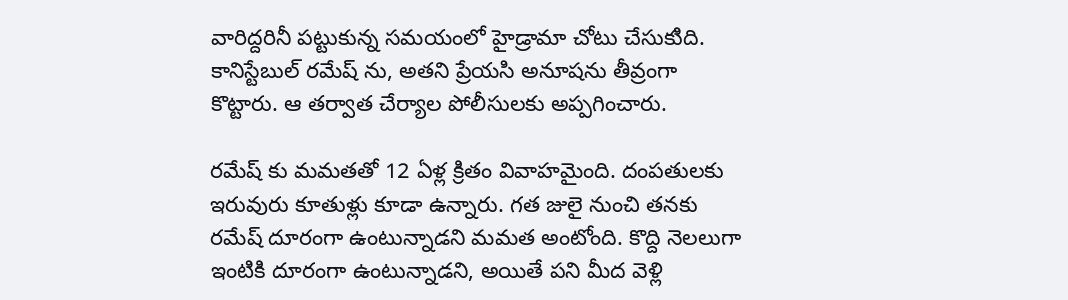వారిద్దరినీ పట్టుకున్న సమయంలో హైడ్రామా చోటు చేసుకుిది. కానిస్టేబుల్ రమేష్ ను, అతని ప్రేయసి అనూషను తీవ్రంగా కొట్టారు. ఆ తర్వాత చేర్యాల పోలీసులకు అప్పగించారు.

రమేష్ కు మమతతో 12 ఏళ్ల క్రితం వివాహమైంది. దంపతులకు ఇరువురు కూతుళ్లు కూడా ఉన్నారు. గత జులై నుంచి తనకు రమేష్ దూరంగా ఉంటున్నాడని మమత అంటోంది. కొద్ది నెలలుగా ఇంటికి దూరంగా ఉంటున్నాడని, అయితే పని మీద వెళ్లి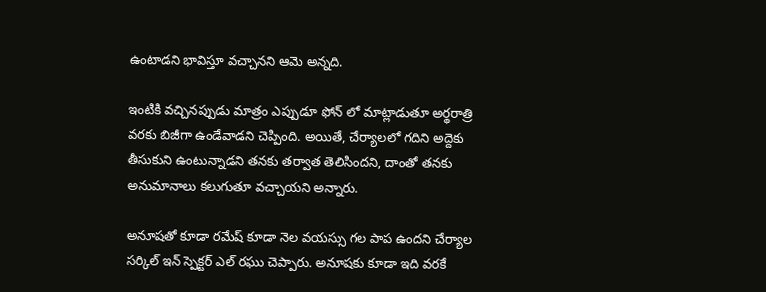ఉంటాడని భావిస్తూ వచ్చానని ఆమె అన్నది.

ఇంటికి వచ్చినప్పుడు మాత్రం ఎప్పుడూ ఫోన్ లో మాట్లాడుతూ అర్థరాత్రి వరకు బిజీగా ఉండేవాడని చెప్పింది. అయితే, చేర్యాలలో గదిని అద్దెకు తీసుకుని ఉంటున్నాడని తనకు తర్వాత తెలిసిందని, దాంతో తనకు అనుమానాలు కలుగుతూ వచ్చాయని అన్నారు.

అనూషతో కూడా రమేష్ కూడా నెల వయస్సు గల పాప ఉందని చేర్యాల సర్కిల్ ఇన్ స్పెక్టర్ ఎల్ రఘు చెప్పారు. అనూషకు కూడా ఇది వరకే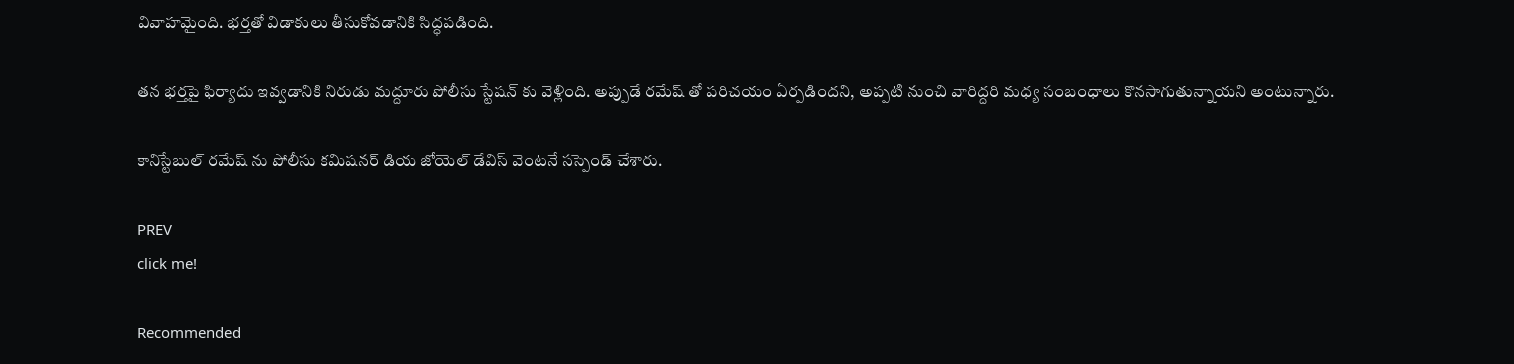వివాహమైంది. భర్తతో విడాకులు తీసుకోవడానికి సిద్ధపడింది.

తన భర్తపై ఫిర్యాదు ఇవ్వడానికి నిరుడు మద్దూరు పోలీసు స్టేషన్ కు వెళ్లింది. అప్పుడే రమేష్ తో పరిచయం ఏర్పడిందని, అప్పటి నుంచి వారిద్దరి మధ్య సంబంధాలు కొనసాగుతున్నాయని అంటున్నారు.

కానిస్టేబుల్ రమేష్ ను పోలీసు కమిషనర్ డియ జోయెల్ డేవిస్ వెంటనే సస్పెండ్ చేశారు.

PREV
click me!

Recommended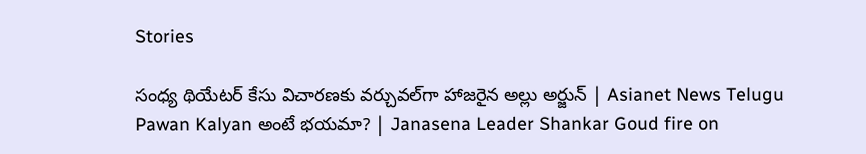Stories

సంధ్య థియేటర్ కేసు విచారణకు వర్చువల్‌గా హాజరైన అల్లు అర్జున్ | Asianet News Telugu
Pawan Kalyan అంటే భయమా? | Janasena Leader Shankar Goud fire on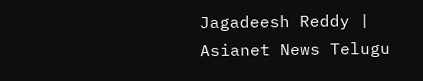Jagadeesh Reddy | Asianet News Telugu